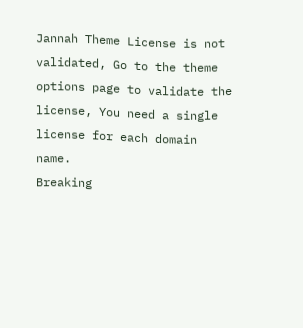Jannah Theme License is not validated, Go to the theme options page to validate the license, You need a single license for each domain name.
Breaking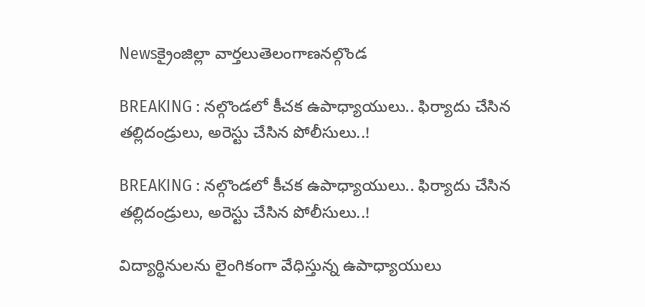Newsక్రైంజిల్లా వార్తలుతెలంగాణనల్గొండ

BREAKING : నల్గొండలో కీచక ఉపాధ్యాయులు.. ఫిర్యాదు చేసిన తల్లిదండ్రులు, అరెస్టు చేసిన పోలీసులు..!

BREAKING : నల్గొండలో కీచక ఉపాధ్యాయులు.. ఫిర్యాదు చేసిన తల్లిదండ్రులు, అరెస్టు చేసిన పోలీసులు..!

విద్యార్థినులను లైంగికంగా వేధిస్తున్న ఉపాధ్యాయులు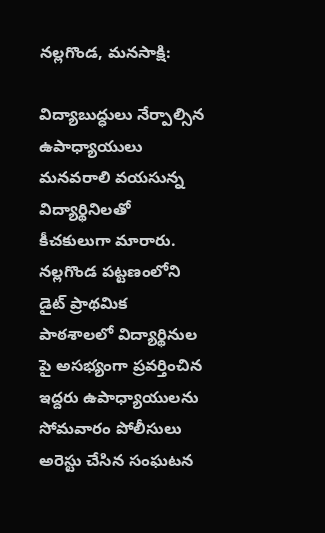నల్లగొండ, మనసాక్షి:

విద్యాబుద్ధులు నేర్పాల్సిన ఉపాధ్యాయులు మనవరాలి వయసున్న విద్యార్థినిలతో కీచకులుగా మారారు. నల్లగొండ పట్టణంలోని డైట్ ప్రాథమిక పాఠశాలలో విద్యార్థినుల పై అసభ్యంగా ప్రవర్తించిన ఇద్దరు ఉపాధ్యాయులను సోమవారం పోలీసులు అరెస్టు చేసిన సంఘటన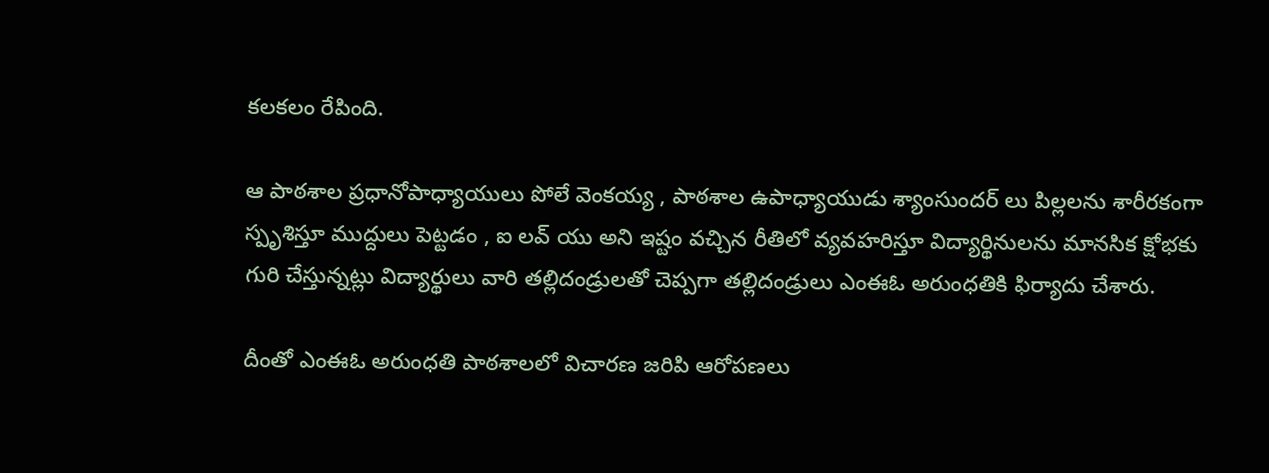కలకలం రేపింది.

ఆ పాఠశాల ప్రధానోపాధ్యాయులు పోలే వెంకయ్య , పాఠశాల ఉపాధ్యాయుడు శ్యాంసుందర్ లు పిల్లలను శారీరకంగా స్పృశిస్తూ ముద్దులు పెట్టడం , ఐ లవ్ యు అని ఇష్టం వచ్చిన రీతిలో వ్యవహరిస్తూ విద్యార్థినులను మానసిక క్షోభకు గురి చేస్తున్నట్లు విద్యార్థులు వారి తల్లిదండ్రులతో చెప్పగా తల్లిదండ్రులు ఎంఈఓ అరుంధతికి ఫిర్యాదు చేశారు.

దీంతో ఎంఈఓ అరుంధతి పాఠశాలలో విచారణ జరిపి ఆరోపణలు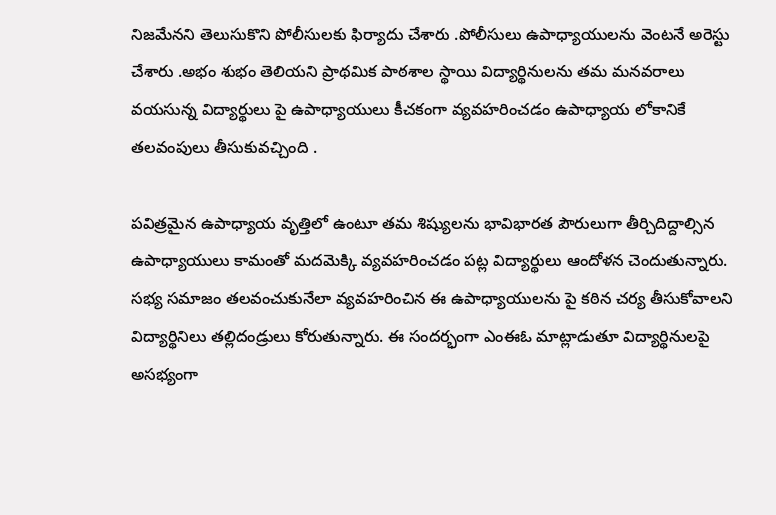నిజమేనని తెలుసుకొని పోలీసులకు ఫిర్యాదు చేశారు .పోలీసులు ఉపాధ్యాయులను వెంటనే అరెస్టు చేశారు .అభం శుభం తెలియని ప్రాథమిక పాఠశాల స్థాయి విద్యార్థినులను తమ మనవరాలు వయసున్న విద్యార్థులు పై ఉపాధ్యాయులు కీచకంగా వ్యవహరించడం ఉపాధ్యాయ లోకానికే తలవంపులు తీసుకువచ్చింది .

పవిత్రమైన ఉపాధ్యాయ వృత్తిలో ఉంటూ తమ శిష్యులను భావిభారత పౌరులుగా తీర్చిదిద్దాల్సిన ఉపాధ్యాయులు కామంతో మదమెక్కి వ్యవహరించడం పట్ల విద్యార్థులు ఆందోళన చెందుతున్నారు. సభ్య సమాజం తలవంచుకునేలా వ్యవహరించిన ఈ ఉపాధ్యాయులను పై కఠిన చర్య తీసుకోవాలని విద్యార్థినిలు తల్లిదండ్రులు కోరుతున్నారు. ఈ సందర్భంగా ఎంఈఓ మాట్లాడుతూ విద్యార్థినులపై అసభ్యంగా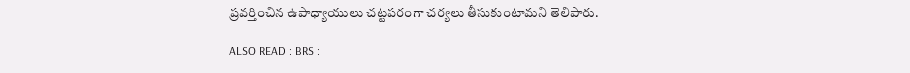ప్రవర్తించిన ఉపాధ్యాయులు చట్టపరంగా చర్యలు తీసుకుంటామని తెలిపారు.

ALSO READ : BRS :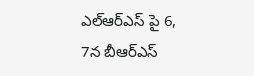ఎల్ఆర్ఎస్ పై 6, 7న బీఆర్ఎస్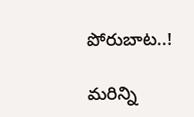పోరుబాట..!

మరిన్ని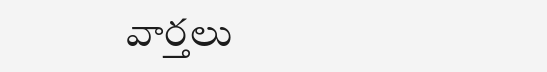వార్తలు